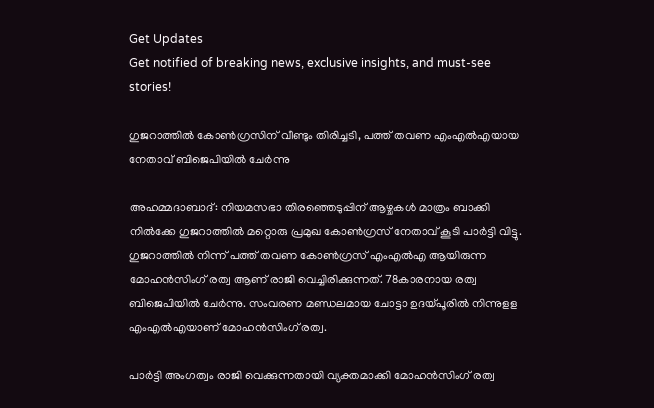Get Updates
Get notified of breaking news, exclusive insights, and must-see stories!

ഗുജറാത്തിൽ കോൺഗ്രസിന് വീണ്ടും തിരിച്ചടി, പത്ത് തവണ എംഎൽഎയായ നേതാവ് ബിജെപിയിൽ ചേർന്നു

അഹമ്മദാബാദ്: നിയമസഭാ തിരഞ്ഞെടുപ്പിന് ആഴ്ചകള്‍ മാത്രം ബാക്കി നില്‍ക്കേ ഗുജറാത്തില്‍ മറ്റൊരു പ്രമുഖ കോണ്‍ഗ്രസ് നേതാവ് കൂടി പാര്‍ട്ടി വിട്ടു. ഗുജറാത്തില്‍ നിന്ന് പത്ത് തവണ കോണ്‍ഗ്രസ് എംഎല്‍എ ആയിരുന്ന മോഹന്‍സിംഗ് രത്വ ആണ് രാജി വെച്ചിരിക്കുന്നത്. 78കാരനായ രത്വ ബിജെപിയില്‍ ചേർന്നു. സംവരണ മണ്ഡലമായ ചോട്ടാ ഉദയ്പൂരില്‍ നിന്നുളള എംഎല്‍എയാണ് മോഹന്‍സിംഗ് രത്വ.

പാര്‍ട്ടി അംഗത്വം രാജി വെക്കുന്നതായി വ്യക്തമാക്കി മോഹന്‍സിംഗ് രത്വ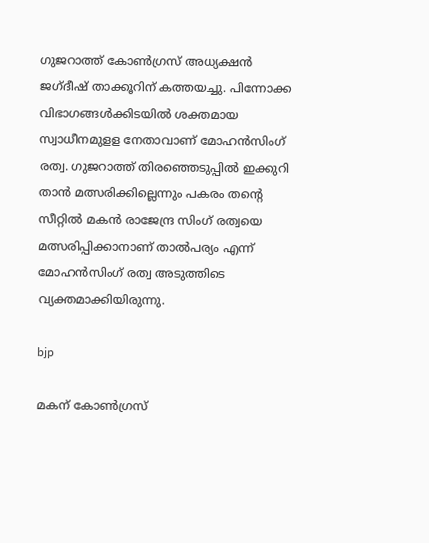ഗുജറാത്ത് കോണ്‍ഗ്രസ് അധ്യക്ഷന്‍ ജഗ്ദീഷ് താക്കൂറിന് കത്തയച്ചു. പിന്നോക്ക വിഭാഗങ്ങള്‍ക്കിടയില്‍ ശക്തമായ സ്വാധീനമുളള നേതാവാണ് മോഹന്‍സിംഗ് രത്വ. ഗുജറാത്ത് തിരഞ്ഞെടുപ്പില്‍ ഇക്കുറി താന്‍ മത്സരിക്കില്ലെന്നും പകരം തന്റെ സീറ്റില്‍ മകന്‍ രാജേന്ദ്ര സിംഗ് രത്വയെ മത്സരിപ്പിക്കാനാണ് താല്‍പര്യം എന്ന് മോഹന്‍സിംഗ് രത്വ അടുത്തിടെ വ്യക്തമാക്കിയിരുന്നു.

bjp

മകന് കോണ്‍ഗ്രസ്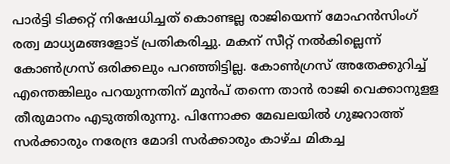പാര്‍ട്ടി ടിക്കറ്റ് നിഷേധിച്ചത് കൊണ്ടല്ല രാജിയെന്ന് മോഹന്‍സിംഗ് രത്വ മാധ്യമങ്ങളോട് പ്രതികരിച്ചു. മകന് സീറ്റ് നല്‍കില്ലെന്ന് കോണ്‍ഗ്രസ് ഒരിക്കലും പറഞ്ഞിട്ടില്ല. കോണ്‍ഗ്രസ് അതേക്കുറിച്ച് എന്തെങ്കിലും പറയുന്നതിന് മുന്‍പ് തന്നെ താന്‍ രാജി വെക്കാനുളള തീരുമാനം എടുത്തിരുന്നു. പിന്നോക്ക മേഖലയില്‍ ഗുജറാത്ത് സര്‍ക്കാരും നരേന്ദ്ര മോദി സര്‍ക്കാരും കാഴ്ച മികച്ച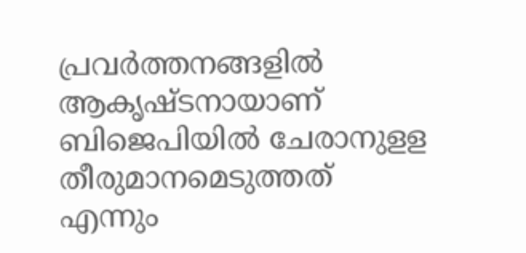പ്രവര്‍ത്തനങ്ങളില്‍ ആകൃഷ്ടനായാണ് ബിജെപിയില്‍ ചേരാനുളള തീരുമാനമെടുത്തത് എന്നും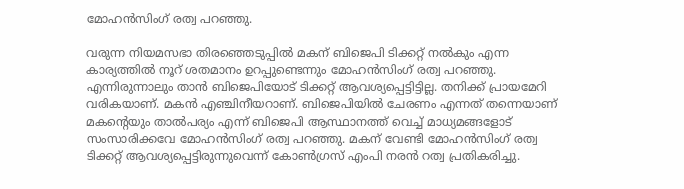മോഹന്‍സിംഗ് രത്വ പറഞ്ഞു.

വരുന്ന നിയമസഭാ തിരഞ്ഞെടുപ്പില്‍ മകന് ബിജെപി ടിക്കറ്റ് നല്‍കും എന്ന കാര്യത്തില്‍ നൂറ് ശതമാനം ഉറപ്പുണ്ടെന്നും മോഹന്‍സിംഗ് രത്വ പറഞ്ഞു. എന്നിരുന്നാലും താന്‍ ബിജെപിയോട് ടിക്കറ്റ് ആവശ്യപ്പെട്ടിട്ടില്ല. തനിക്ക് പ്രായമേറി വരികയാണ്. മകന്‍ എഞ്ചിനീയറാണ്. ബിജെപിയില്‍ ചേരണം എന്നത് തന്നെയാണ് മകന്റെയും താല്‍പര്യം എന്ന് ബിജെപി ആസ്ഥാനത്ത് വെച്ച് മാധ്യമങ്ങളോട് സംസാരിക്കവേ മോഹന്‍സിംഗ് രത്വ പറഞ്ഞു. മകന് വേണ്ടി മോഹന്‍സിംഗ് രത്വ ടിക്കറ്റ് ആവശ്യപ്പെട്ടിരുന്നുവെന്ന് കോണ്‍ഗ്രസ് എംപി നരന്‍ റത്വ പ്രതികരിച്ചു.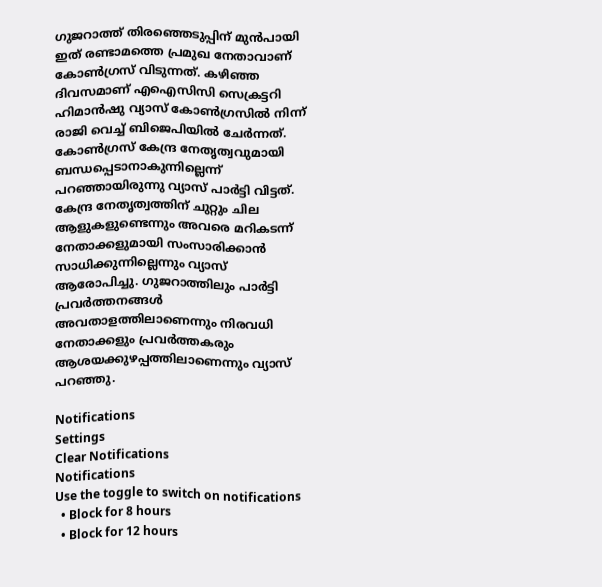ഗുജറാത്ത് തിരഞ്ഞെടുപ്പിന് മുന്‍പായി ഇത് രണ്ടാമത്തെ പ്രമുഖ നേതാവാണ് കോണ്‍ഗ്രസ് വിടുന്നത്. കഴിഞ്ഞ ദിവസമാണ് എഐസിസി സെക്രട്ടറി ഹിമാന്‍ഷു വ്യാസ് കോണ്‍ഗ്രസില്‍ നിന്ന് രാജി വെച്ച് ബിജെപിയില്‍ ചേര്‍ന്നത്. കോണ്‍ഗ്രസ് കേന്ദ്ര നേതൃത്വവുമായി ബന്ധപ്പെടാനാകുന്നില്ലെന്ന് പറഞ്ഞായിരുന്നു വ്യാസ് പാര്‍ട്ടി വിട്ടത്. കേന്ദ്ര നേതൃത്വത്തിന് ചുറ്റും ചില ആളുകളുണ്ടെന്നും അവരെ മറികടന്ന് നേതാക്കളുമായി സംസാരിക്കാന്‍ സാധിക്കുന്നില്ലെന്നും വ്യാസ് ആരോപിച്ചു. ഗുജറാത്തിലും പാര്‍ട്ടി പ്രവര്‍ത്തനങ്ങള്‍ അവതാളത്തിലാണെന്നും നിരവധി നേതാക്കളും പ്രവര്‍ത്തകരും ആശയക്കുഴപ്പത്തിലാണെന്നും വ്യാസ് പറഞ്ഞു.

Notifications
Settings
Clear Notifications
Notifications
Use the toggle to switch on notifications
  • Block for 8 hours
  • Block for 12 hours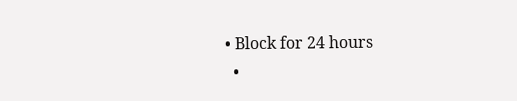• Block for 24 hours
  •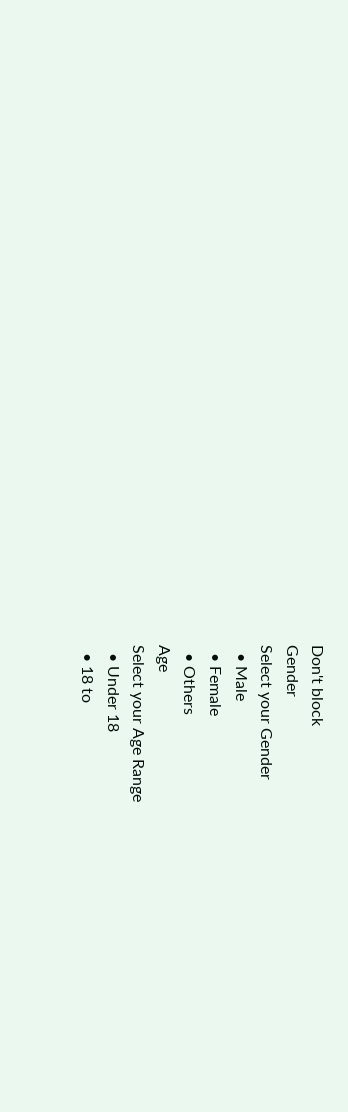Don't block
Gender
Select your Gender
  • Male
  • Female
  • Others
Age
Select your Age Range
  • Under 18
  • 18 to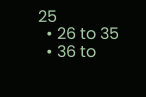25
  • 26 to 35
  • 36 to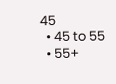45
  • 45 to 55
  • 55+